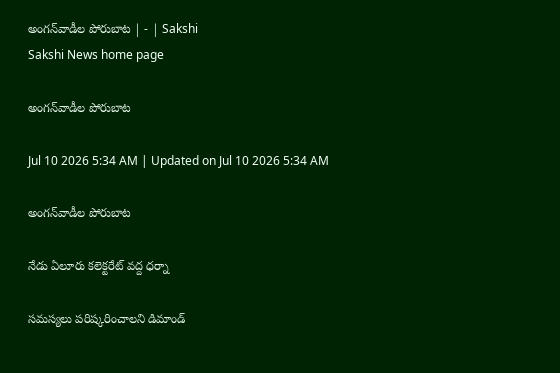అంగన్‌వాడీల పోరుబాట | - | Sakshi
Sakshi News home page

అంగన్‌వాడీల పోరుబాట

Jul 10 2026 5:34 AM | Updated on Jul 10 2026 5:34 AM

అంగన్‌వాడీల పోరుబాట

నేడు ఏలూరు కలెక్టరేట్‌ వద్ద ధర్నా

సమస్యలు పరిష్కరించాలని డిమాండ్‌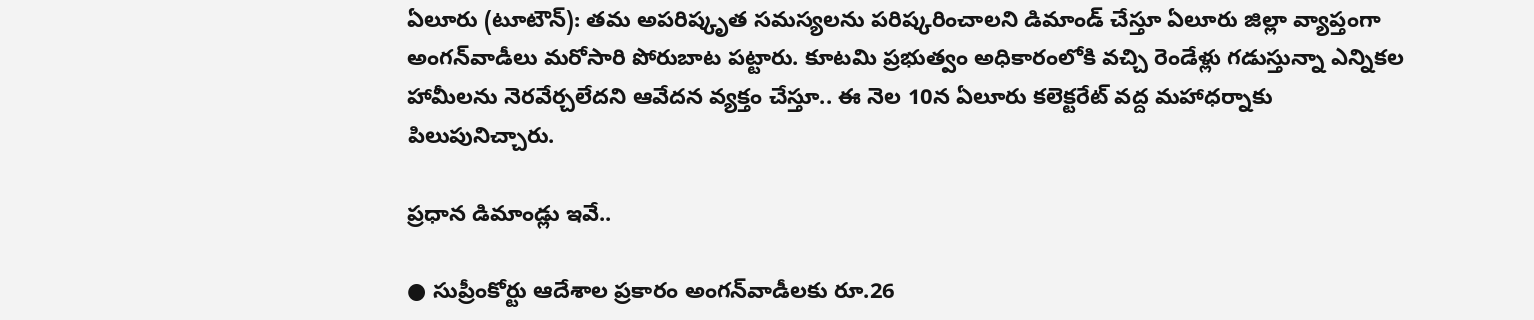ఏలూరు (టూటౌన్‌): తమ అపరిష్కృత సమస్యలను పరిష్కరించాలని డిమాండ్‌ చేస్తూ ఏలూరు జిల్లా వ్యాప్తంగా అంగన్‌వాడీలు మరోసారి పోరుబాట పట్టారు. కూటమి ప్రభుత్వం అధికారంలోకి వచ్చి రెండేళ్లు గడుస్తున్నా ఎన్నికల హామీలను నెరవేర్చలేదని ఆవేదన వ్యక్తం చేస్తూ.. ఈ నెల 10న ఏలూరు కలెక్టరేట్‌ వద్ద మహాధర్నాకు పిలుపునిచ్చారు.

ప్రధాన డిమాండ్లు ఇవే..

● సుప్రీంకోర్టు ఆదేశాల ప్రకారం అంగన్‌వాడీలకు రూ.26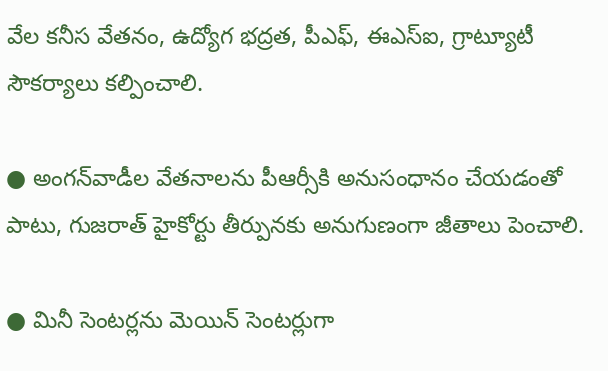వేల కనీస వేతనం, ఉద్యోగ భద్రత, పీఎఫ్‌, ఈఎస్‌ఐ, గ్రాట్యూటీ సౌకర్యాలు కల్పించాలి.

● అంగన్‌వాడీల వేతనాలను పీఆర్సీకి అనుసంధానం చేయడంతో పాటు, గుజరాత్‌ హైకోర్టు తీర్పునకు అనుగుణంగా జీతాలు పెంచాలి.

● మినీ సెంటర్లను మెయిన్‌ సెంటర్లుగా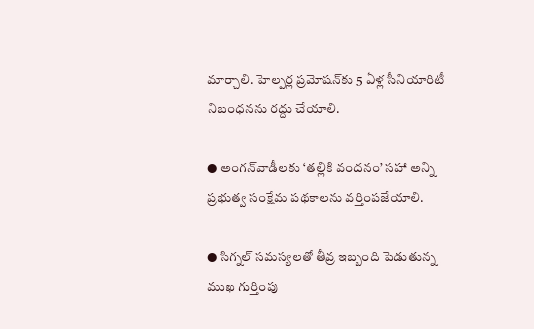మార్చాలి. హెల్పర్ల ప్రమోషన్‌కు 5 ఏళ్ల సీనియారిటీ నిబంధనను రద్దు చేయాలి.

● అంగన్‌వాడీలకు ‘తల్లికి వందనం’ సహా అన్ని ప్రభుత్వ సంక్షేమ పథకాలను వర్తింపజేయాలి.

● సిగ్నల్‌ సమస్యలతో తీవ్ర ఇబ్బంది పెడుతున్న ముఖ గుర్తింపు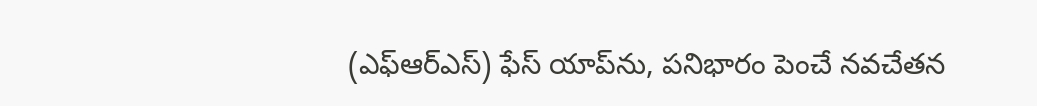(ఎఫ్‌ఆర్‌ఎస్‌) ఫేస్‌ యాప్‌ను, పనిభారం పెంచే నవచేతన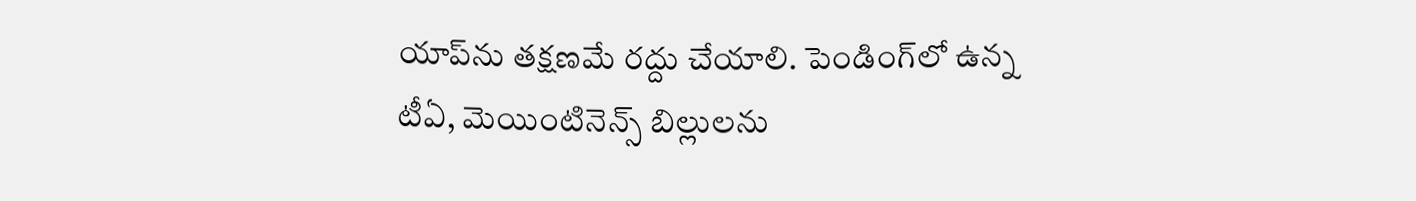యాప్‌ను తక్షణమే రద్దు చేయాలి. పెండింగ్‌లో ఉన్న టీఏ, మెయింటినెన్స్‌ బిల్లులను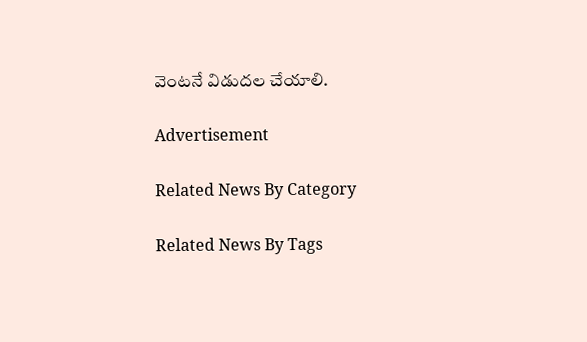వెంటనే విడుదల చేయాలి.

Advertisement

Related News By Category

Related News By Tags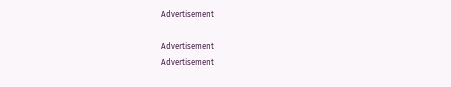Advertisement

Advertisement
Advertisement